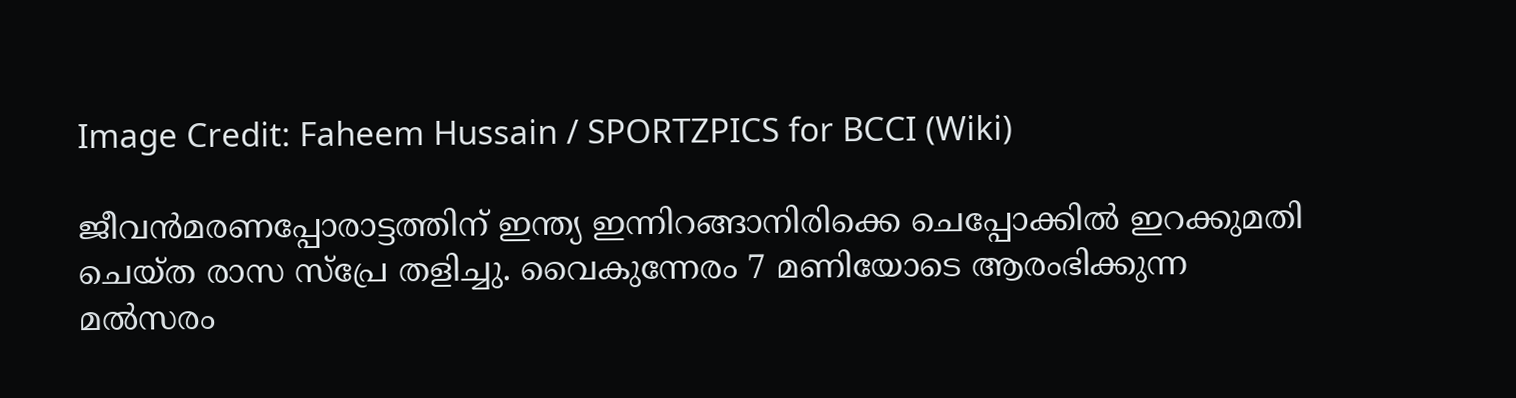Image Credit: Faheem Hussain / SPORTZPICS for BCCI (Wiki)

ജീവന്‍മരണപ്പോരാട്ടത്തിന് ഇന്ത്യ ഇന്നിറങ്ങാനിരിക്കെ ചെപ്പോക്കില്‍ ഇറക്കുമതി ചെയ്ത രാസ സ്പ്രേ തളിച്ചു. വൈകുന്നേരം 7 മണിയോടെ ആരംഭിക്കുന്ന മല്‍സരം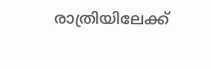രാത്രിയിലേക്ക്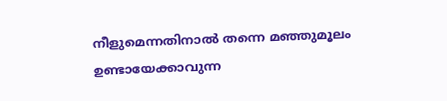നീളുമെന്നതിനാല്‍ തന്നെ മഞ്ഞുമൂലം ഉണ്ടായേക്കാവുന്ന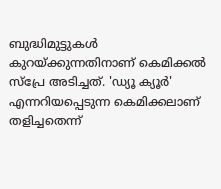ബുദ്ധിമുട്ടുകള്‍ കുറയ്ക്കുന്നതിനാണ് കെമിക്കല്‍ സ്പ്രേ അടിച്ചത്. 'ഡ്യൂ ക്യൂര്‍' എന്നറിയപ്പെടുന്ന കെമിക്കലാണ് തളിച്ചതെന്ന്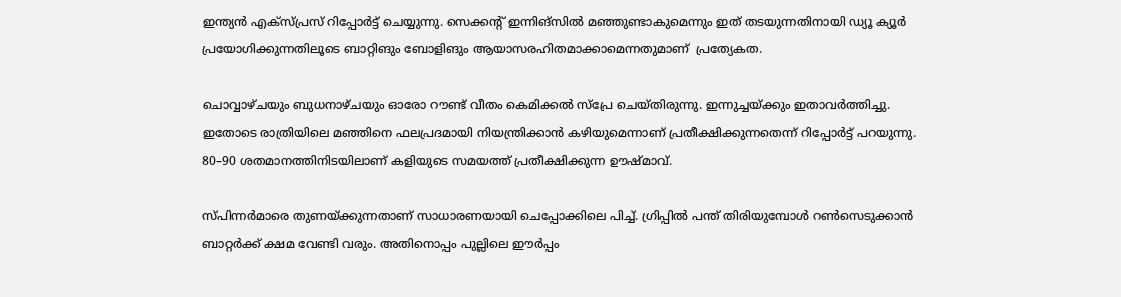ഇന്ത്യന്‍ എക്സ്പ്രസ് റിപ്പോര്‍ട്ട് ചെയ്യുന്നു. സെക്കന്‍റ് ഇന്നിങ്സില്‍ മഞ്ഞുണ്ടാകുമെന്നും ഇത് തടയുന്നതിനായി ഡ്യൂ ക്യൂര്‍ പ്രയോഗിക്കുന്നതിലൂടെ ബാറ്റിങും ബോളിങും ആയാസരഹിതമാക്കാമെന്നതുമാണ്  പ്രത്യേകത.

ചൊവ്വാഴ്ചയും ബുധനാഴ്ചയും ഓരോ റൗണ്ട് വീതം കെമിക്കല്‍ സ്പ്രേ ചെയ്തിരുന്നു. ഇന്നുച്ചയ്ക്കും ഇതാവര്‍ത്തിച്ചു. ഇതോടെ രാത്രിയിലെ മഞ്ഞിനെ ഫലപ്രദമായി നിയന്ത്രിക്കാന്‍ കഴിയുമെന്നാണ് പ്രതീക്ഷിക്കുന്നതെന്ന് റിപ്പോര്‍ട്ട് പറയുന്നു. 80–90 ശതമാനത്തിനിടയിലാണ് കളിയുടെ സമയത്ത് പ്രതീക്ഷിക്കുന്ന ഊഷ്മാവ്.

സ്പിന്നര്‍മാരെ തുണയ്ക്കുന്നതാണ് സാധാരണയായി ചെപ്പോക്കിലെ പിച്ച്. ഗ്രിപ്പില്‍ പന്ത് തിരിയുമ്പോള്‍ റണ്‍സെടുക്കാന്‍ ബാറ്റര്‍ക്ക് ക്ഷമ വേണ്ടി വരും. അതിനൊപ്പം പുല്ലിലെ ഈര്‍പ്പം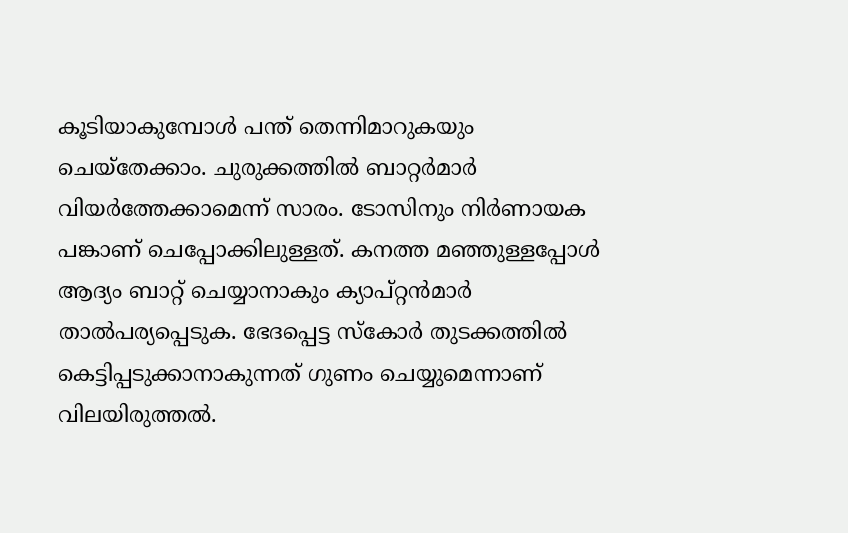കൂടിയാകുമ്പോള്‍ പന്ത് തെന്നിമാറുകയും ചെയ്തേക്കാം. ചുരുക്കത്തില്‍ ബാറ്റര്‍മാര്‍ വിയര്‍ത്തേക്കാമെന്ന് സാരം. ടോസിനും നിര്‍ണായക പങ്കാണ് ചെപ്പോക്കിലുള്ളത്. കനത്ത മഞ്ഞുള്ളപ്പോള്‍ ആദ്യം ബാറ്റ് ചെയ്യാനാകും ക്യാപ്റ്റന്‍മാര്‍ താല്‍പര്യപ്പെടുക. ഭേദപ്പെട്ട സ്കോര്‍ തുടക്കത്തില്‍ കെട്ടിപ്പടുക്കാനാകുന്നത് ഗുണം ചെയ്യുമെന്നാണ് വിലയിരുത്തല്‍.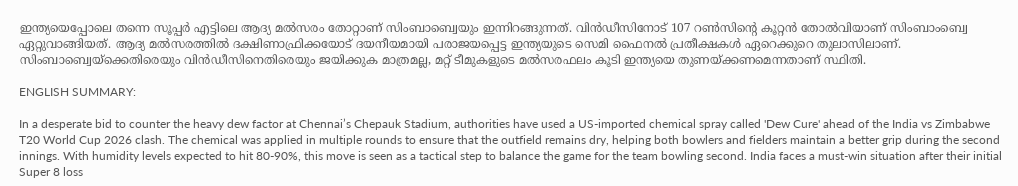ഇന്ത്യയെപ്പോലെ തന്നെ സൂപ്പര്‍ എട്ടിലെ ആദ്യ മല്‍സരം തോറ്റാണ് സിംബാബ്വെയും ഇന്നിറങ്ങുന്നത്. വിന്‍ഡീസിനോട് 107 റണ്‍സിന്‍റെ കൂറ്റന്‍ തോല്‍വിയാണ് സിംബാംബ്വെ ഏറ്റുവാങ്ങിയത്. ആദ്യ മല്‍സരത്തില്‍ ദക്ഷിണാഫ്രിക്കയോട് ദയനീയമായി പരാജയപ്പെട്ട ഇന്ത്യയുടെ സെമി ഫൈനല്‍ പ്രതീക്ഷകള്‍ ഏറെക്കുറെ തുലാസിലാണ്. സിംബാബ്വെയ്ക്കെതിരെയും വിന്‍ഡീസിനെതിരെയും ജയിക്കുക മാത്രമല്ല, മറ്റ് ടീമുകളുടെ മല്‍സരഫലം കൂടി ഇന്ത്യയെ തുണയ്ക്കണമെന്നതാണ് സ്ഥിതി.

ENGLISH SUMMARY:

In a desperate bid to counter the heavy dew factor at Chennai’s Chepauk Stadium, authorities have used a US-imported chemical spray called 'Dew Cure' ahead of the India vs Zimbabwe T20 World Cup 2026 clash. The chemical was applied in multiple rounds to ensure that the outfield remains dry, helping both bowlers and fielders maintain a better grip during the second innings. With humidity levels expected to hit 80-90%, this move is seen as a tactical step to balance the game for the team bowling second. India faces a must-win situation after their initial Super 8 loss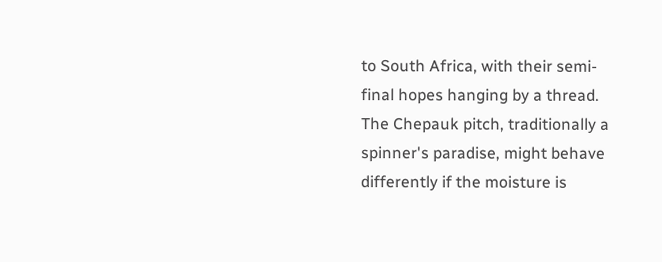to South Africa, with their semi-final hopes hanging by a thread. The Chepauk pitch, traditionally a spinner's paradise, might behave differently if the moisture is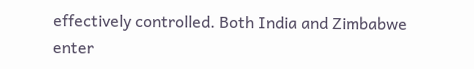effectively controlled. Both India and Zimbabwe enter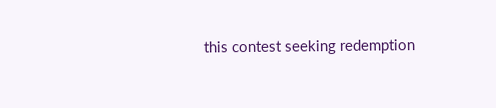this contest seeking redemption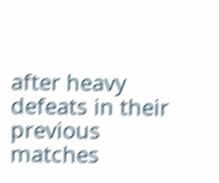after heavy defeats in their previous matches